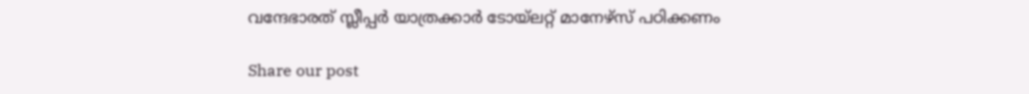വന്ദേഭാരത് സ്ലീപ്പർ യാത്രക്കാർ ടോയ്‌ലറ്റ് മാനേഴ്സ് പഠിക്കണം

Share our post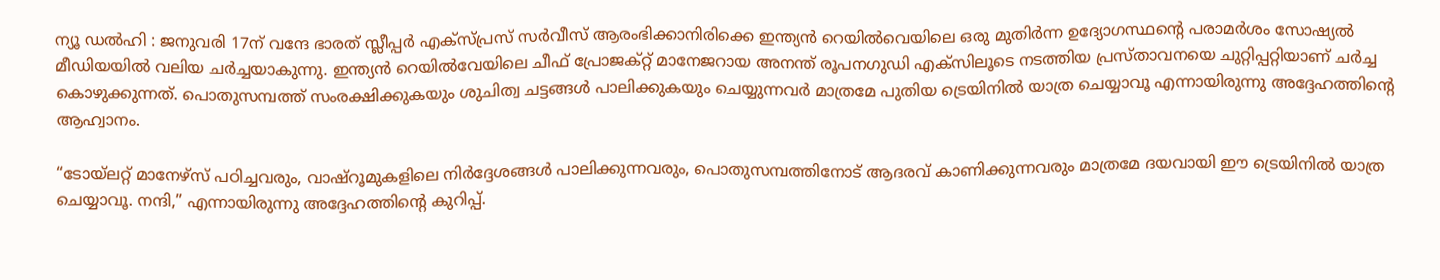ന്യൂ ഡൽഹി : ജനുവരി 17ന് വന്ദേ ഭാരത് സ്ലീപ്പർ എക്സ്പ്രസ് സർവീസ് ആരംഭിക്കാനിരിക്കെ ഇന്ത്യൻ റെയിൽവെയിലെ ഒരു മുതിർന്ന ഉദ്യോഗസ്ഥന്റെ പരാമർശം സോഷ്യല്‍ മീഡിയയില്‍ വലിയ ചർച്ചയാകുന്നു. ഇന്ത്യൻ റെയിൽവേയിലെ ചീഫ് പ്രോജക്റ്റ് മാനേജറായ അനന്ത് രൂപനഗുഡി എക്‌സിലൂടെ നടത്തിയ പ്രസ്താവനയെ ചുറ്റിപ്പറ്റിയാണ് ചർച്ച കൊഴുക്കുന്നത്. പൊതുസമ്പത്ത് സംരക്ഷിക്കുകയും ശുചിത്വ ചട്ടങ്ങൾ പാലിക്കുകയും ചെയ്യുന്നവർ മാത്രമേ പുതിയ ട്രെയിനിൽ യാത്ര ചെയ്യാവൂ എന്നായിരുന്നു അദ്ദേഹത്തിന്റെ ആഹ്വാനം.

“ടോയ്ലറ്റ് മാനേഴ്സ് പഠിച്ചവരും, വാഷ്‌റൂമുകളിലെ നിർദ്ദേശങ്ങൾ പാലിക്കുന്നവരും, പൊതുസമ്പത്തിനോട് ആദരവ് കാണിക്കുന്നവരും മാത്രമേ ദയവായി ഈ ട്രെയിനിൽ യാത്ര ചെയ്യാവൂ. നന്ദി,” എന്നായിരുന്നു അദ്ദേഹത്തിന്റെ കുറിപ്പ്.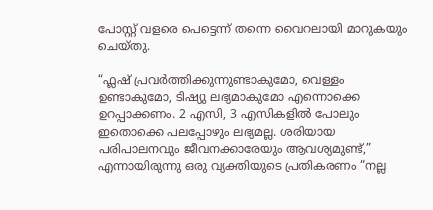പോസ്റ്റ് വളരെ പെട്ടെന്ന് തന്നെ വൈറലായി മാറുകയും ചെയ്തു.

“ഫ്ലഷ് പ്രവർത്തിക്കുന്നുണ്ടാകുമോ, വെള്ളം ഉണ്ടാകുമോ, ടിഷ്യു ലഭ്യമാകുമോ എന്നൊക്കെ ഉറപ്പാക്കണം. 2 എസി, 3 എസികളിൽ പോലും ഇതൊക്കെ പലപ്പോഴും ലഭ്യമല്ല. ശരിയായ പരിപാലനവും ജീവനക്കാരേയും ആവശ്യമുണ്ട്,” എന്നായിരുന്നു ഒരു വ്യക്തിയുടെ പ്രതികരണം “നല്ല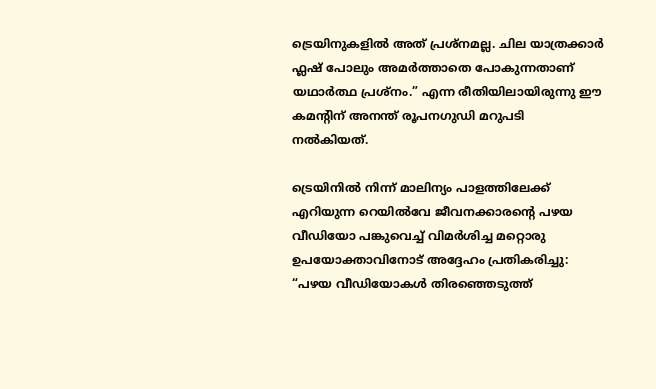ട്രെയിനുകളിൽ അത് പ്രശ്നമല്ല. ചില യാത്രക്കാർ ഫ്ലഷ് പോലും അമർത്താതെ പോകുന്നതാണ് യഥാർത്ഥ പ്രശ്നം.” എന്ന രീതിയിലായിരുന്നു ഈ കമന്റിന് അനന്ത് രൂപനഗുഡി മറുപടി നൽകിയത്.

ട്രെയിനിൽ നിന്ന് മാലിന്യം പാളത്തിലേക്ക് എറിയുന്ന റെയിൽവേ ജീവനക്കാരന്റെ പഴയ വീഡിയോ പങ്കുവെച്ച് വിമർശിച്ച മറ്റൊരു ഉപയോക്താവിനോട് അദ്ദേഹം പ്രതികരിച്ചു: “പഴയ വീഡിയോകൾ തിരഞ്ഞെടുത്ത്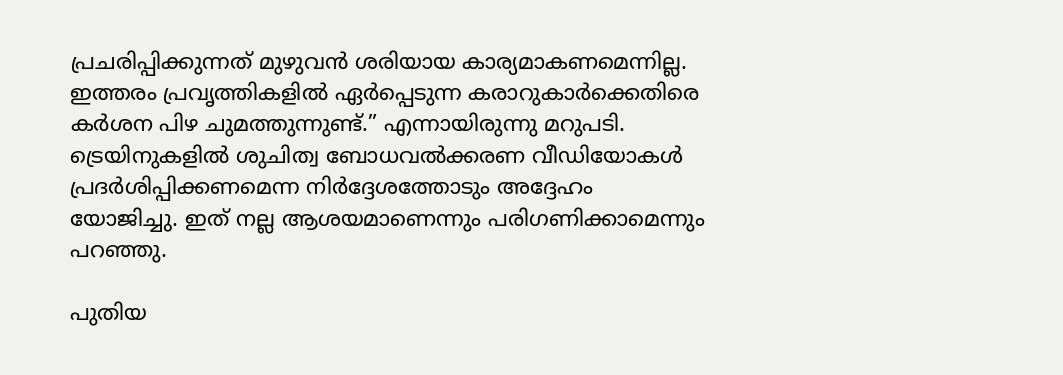പ്രചരിപ്പിക്കുന്നത് മുഴുവൻ ശരിയായ കാര്യമാകണമെന്നില്ല. ഇത്തരം പ്രവൃത്തികളിൽ ഏർപ്പെടുന്ന കരാറുകാർക്കെതിരെ കർശന പിഴ ചുമത്തുന്നുണ്ട്.” എന്നായിരുന്നു മറുപടി. ട്രെയിനുകളിൽ ശുചിത്വ ബോധവൽക്കരണ വീഡിയോകൾ പ്രദർശിപ്പിക്കണമെന്ന നിർദ്ദേശത്തോടും അദ്ദേഹം യോജിച്ചു. ഇത് നല്ല ആശയമാണെന്നും പരിഗണിക്കാമെന്നും പറഞ്ഞു.

പുതിയ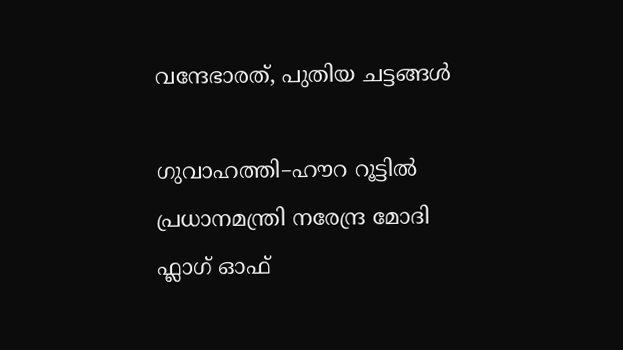വന്ദേഭാരത്, പുതിയ ചട്ടങ്ങൾ

ഗുവാഹത്തി–ഹൗറ റൂട്ടിൽ പ്രധാനമന്ത്രി നരേന്ദ്ര മോദി ഫ്ലാഗ് ഓഫ്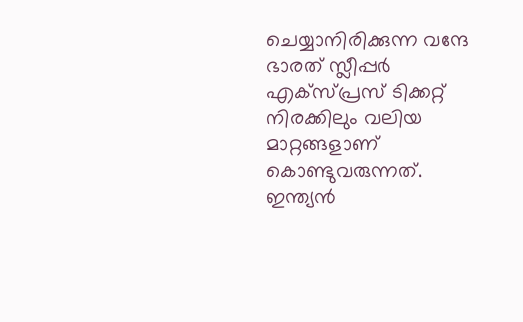ചെയ്യാനിരിക്കുന്ന വന്ദേ ഭാരത് സ്ലീപ്പർ എക്സ്പ്രസ് ടിക്കറ്റ് നിരക്കിലും വലിയ മാറ്റങ്ങളാണ് കൊണ്ടുവരുന്നത്. ഇന്ത്യൻ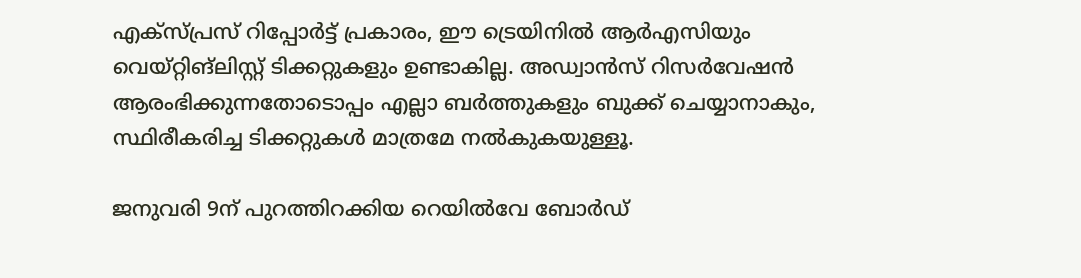എക്സ്പ്രസ് റിപ്പോർട്ട് പ്രകാരം, ഈ ട്രെയിനിൽ ആർഎസിയും വെയ്റ്റിങ്ലിസ്റ്റ് ടിക്കറ്റുകളും ഉണ്ടാകില്ല. അഡ്വാൻസ് റിസർവേഷൻ ആരംഭിക്കുന്നതോടൊപ്പം എല്ലാ ബർത്തുകളും ബുക്ക് ചെയ്യാനാകും, സ്ഥിരീകരിച്ച ടിക്കറ്റുകൾ മാത്രമേ നൽകുകയുള്ളൂ.

ജനുവരി 9ന് പുറത്തിറക്കിയ റെയിൽവേ ബോർഡ്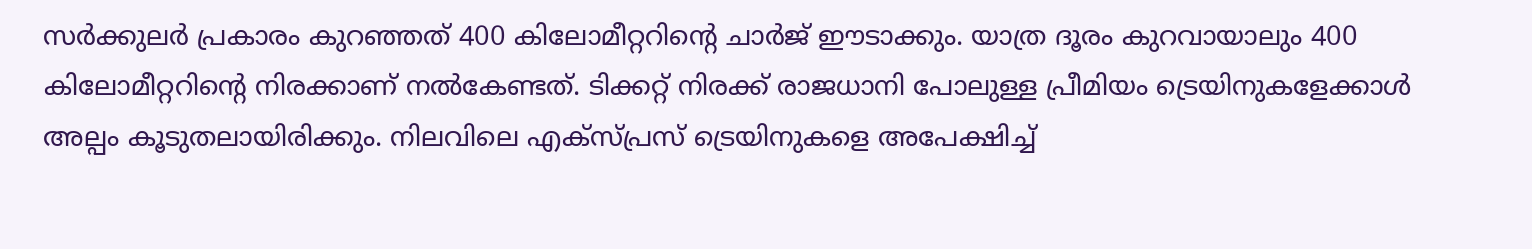സർക്കുലർ പ്രകാരം കുറഞ്ഞത് 400 കിലോമീറ്ററിന്റെ ചാർജ് ഈടാക്കും. യാത്ര ദൂരം കുറവായാലും 400 കിലോമീറ്ററിന്റെ നിരക്കാണ് നൽകേണ്ടത്. ടിക്കറ്റ് നിരക്ക് രാജധാനി പോലുള്ള പ്രീമിയം ട്രെയിനുകളേക്കാൾ അല്പം കൂടുതലായിരിക്കും. നിലവിലെ എക്സ്പ്രസ് ട്രെയിനുകളെ അപേക്ഷിച്ച്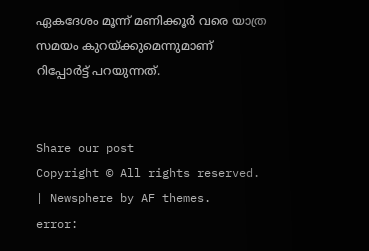ഏകദേശം മൂന്ന് മണിക്കൂർ വരെ യാത്ര സമയം കുറയ്ക്കുമെന്നുമാണ് റിപ്പോർട്ട് പറയുന്നത്.


Share our post
Copyright © All rights reserved. | Newsphere by AF themes.
error: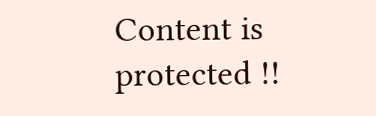Content is protected !!